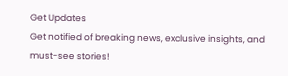Get Updates
Get notified of breaking news, exclusive insights, and must-see stories!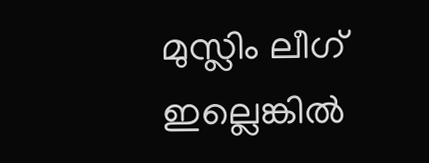മുസ്ലിം ലീഗ് ഇല്ലെങ്കില്‍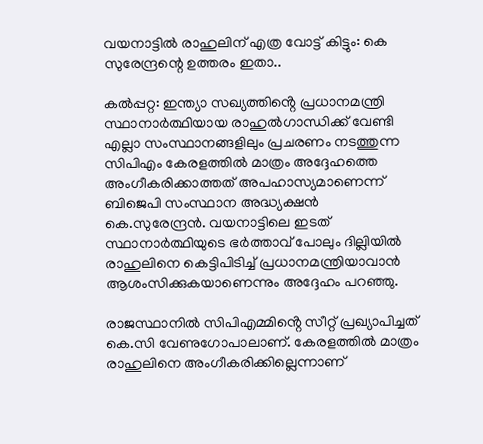വയനാട്ടില്‍ രാഹുലിന് എത്ര വോട്ട് കിട്ടും: കെ സുരേന്ദ്രന്റെ ഉത്തരം ഇതാ..

കൽപ്പറ്റ: ഇന്ത്യാ സഖ്യത്തിൻ്റെ പ്രധാനമന്ത്രി സ്ഥാനാർത്ഥിയായ രാഹുൽഗാന്ധിക്ക് വേണ്ടി എല്ലാ സംസ്ഥാനങ്ങളിലും പ്രചരണം നടത്തുന്ന സിപിഎം കേരളത്തിൽ മാത്രം അദ്ദേഹത്തെ അംഗീകരിക്കാത്തത് അപഹാസ്യമാണെന്ന് ബിജെപി സംസ്ഥാന അദ്ധ്യക്ഷൻ കെ.സുരേന്ദ്രൻ. വയനാട്ടിലെ ഇടത് സ്ഥാനാർത്ഥിയുടെ ഭർത്താവ് പോലും ദില്ലിയിൽ രാഹുലിനെ കെട്ടിപിടിച്ച് പ്രധാനമന്ത്രിയാവാൻ ആശംസിക്കുകയാണെന്നും അദ്ദേഹം പറഞ്ഞു.

രാജസ്ഥാനിൽ സിപിഎമ്മിൻ്റെ സീറ്റ് പ്രഖ്യാപിച്ചത് കെ.സി വേണുഗോപാലാണ്. കേരളത്തിൽ മാത്രം രാഹുലിനെ അംഗീകരിക്കില്ലെന്നാണ്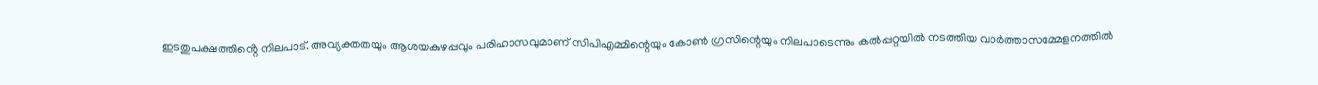ഇടതുപക്ഷത്തിൻ്റെ നിലപാട്. അവ്യക്തതയും ആശയകുഴപ്പവും പരിഹാസവുമാണ് സിപിഎമ്മിന്റെയും കോൺ ഗ്രസിന്റെയും നിലപാടെന്നും കൽപ്പറ്റയിൽ നടത്തിയ വാർത്താസമ്മേളനത്തിൽ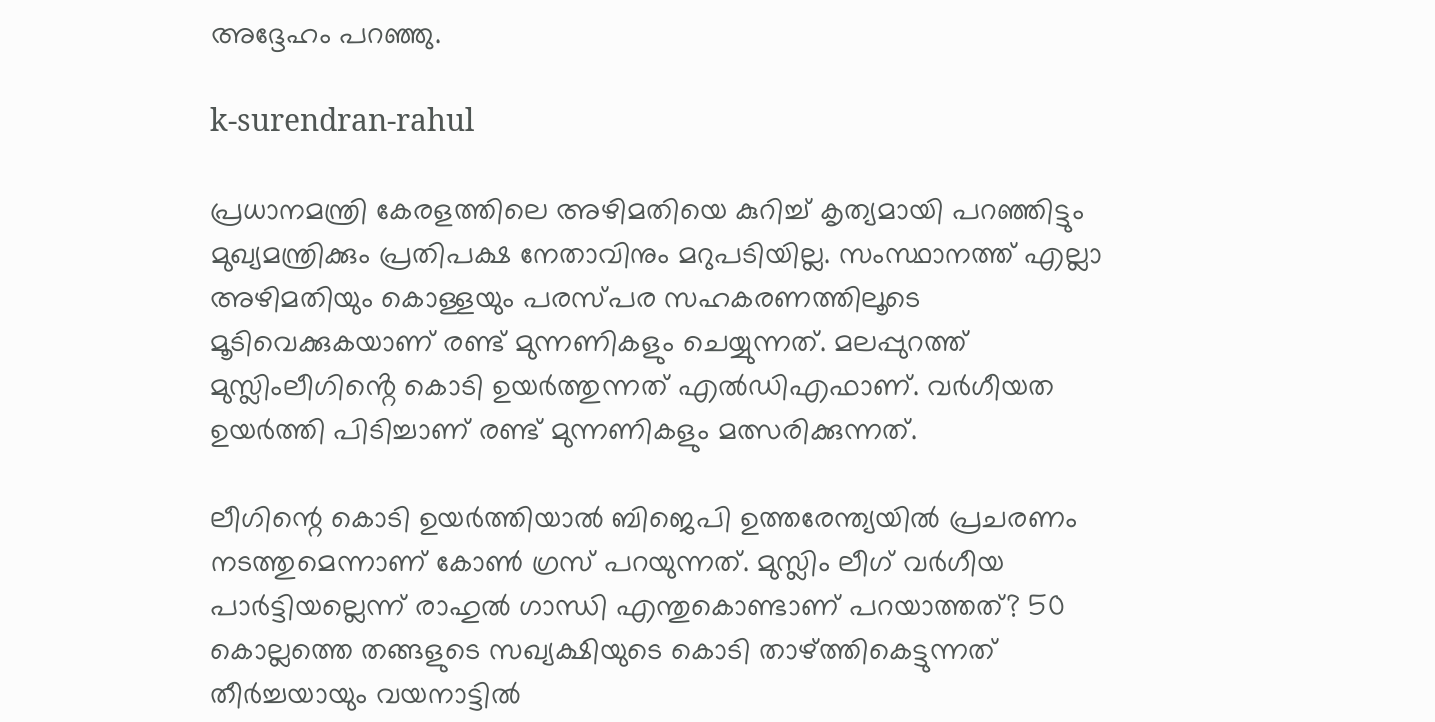അദ്ദേഹം പറഞ്ഞു.

k-surendran-rahul

പ്രധാനമന്ത്രി കേരളത്തിലെ അഴിമതിയെ കുറിച്ച് കൃത്യമായി പറഞ്ഞിട്ടും മുഖ്യമന്ത്രിക്കും പ്രതിപക്ഷ നേതാവിനും മറുപടിയില്ല. സംസ്ഥാനത്ത് എല്ലാ അഴിമതിയും കൊള്ളയും പരസ്പര സഹകരണത്തിലൂടെ മൂടിവെക്കുകയാണ് രണ്ട് മുന്നണികളും ചെയ്യുന്നത്. മലപ്പുറത്ത് മുസ്ലിംലീഗിൻ്റെ കൊടി ഉയർത്തുന്നത് എൽഡിഎഫാണ്. വർഗീയത ഉയർത്തി പിടിച്ചാണ് രണ്ട് മുന്നണികളും മത്സരിക്കുന്നത്.

ലീഗിന്റെ കൊടി ഉയർത്തിയാൽ ബിജെപി ഉത്തരേന്ത്യയിൽ പ്രചരണം നടത്തുമെന്നാണ് കോൺ ഗ്രസ് പറയുന്നത്. മുസ്ലിം ലീഗ് വർഗീയ പാർട്ടിയല്ലെന്ന് രാഹുൽ ഗാന്ധി എന്തുകൊണ്ടാണ് പറയാത്തത്? 50 കൊല്ലത്തെ തങ്ങളുടെ സഖ്യക്ഷിയുടെ കൊടി താഴ്ത്തികെട്ടുന്നത് തീർച്ചയായും വയനാട്ടിൽ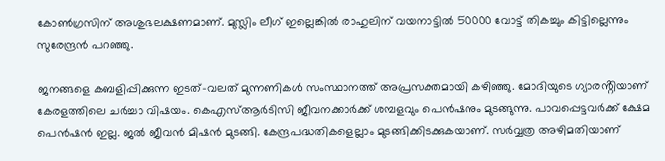കോൺഗ്രസിന് അശുഭലക്ഷണമാണ്. മുസ്ലിം ലീഗ് ഇല്ലെങ്കിൽ രാഹുലിന് വയനാട്ടിൽ 50000 വോട്ട് തികച്ചും കിട്ടില്ലെന്നും സുരേന്ദ്രൻ പറഞ്ഞു.

ജനങ്ങളെ കബളിപ്പിക്കുന്ന ഇടത്-വലത് മുന്നണികൾ സംസ്ഥാനത്ത് അപ്രസക്തമായി കഴിഞ്ഞു. മോദിയുടെ ഗ്യാരൻ്റിയാണ് കേരളത്തിലെ ചർച്ചാ വിഷയം. കെഎസ്ആർടിസി ജീവനക്കാർക്ക് ശമ്പളവും പെൻഷനും മുടങ്ങുന്നു. പാവപ്പെട്ടവർക്ക് ക്ഷേമ പെൻഷൻ ഇല്ല. ജൽ ജീവൻ മിഷൻ മുടങ്ങി. കേന്ദ്രപദ്ധതികളെല്ലാം മുടങ്ങിക്കിടക്കുകയാണ്. സർവ്വത്ര അഴിമതിയാണ്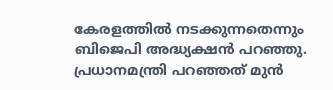കേരളത്തിൽ നടക്കുന്നതെന്നും ബിജെപി അദ്ധ്യക്ഷൻ പറഞ്ഞു. പ്രധാനമന്ത്രി പറഞ്ഞത് മുൻ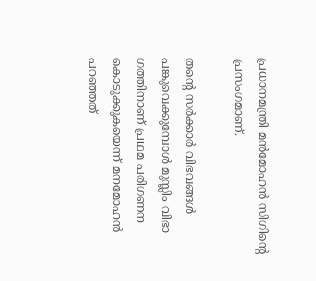പ്രധാനമന്ത്രി മൻമോഹൻ സിഗിന്റെ പ്രസംഗമാണ്.

തന്റെ സർക്കാർ വിഭവങ്ങൾ പങ്കുവെക്കുമ്പോൾ മുസ്ലിം വിഭാ ഗത്തിനാണ് പ്രഥമ പരിഗണന കൊടുക്കുകയെന്ന് മനമോഹൻ പറഞ്ഞത്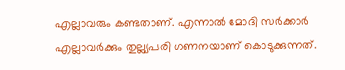എല്ലാവരും കണ്ടതാണ്. എന്നാൽ മോദി സർക്കാർ എല്ലാവർക്കും തുല്ല്യപരി ഗണനയാണ് കൊടുക്കുന്നത്.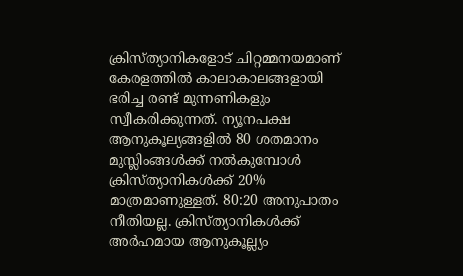ക്രിസ്ത്യാനികളോട് ചിറ്റമ്മനയമാണ് കേരളത്തിൽ കാലാകാലങ്ങളായി ഭരിച്ച രണ്ട് മുന്നണികളും സ്വീകരിക്കുന്നത്. ന്യൂനപക്ഷ ആനുകൂല്യങ്ങളിൽ 80 ശതമാനം മുസ്ലിംങ്ങൾക്ക് നൽകുമ്പോൾ ക്രിസ്ത്യാനികൾക്ക് 20% മാത്രമാണുള്ളത്. 80:20 അനുപാതം നീതിയല്ല. ക്രിസ്ത്യാനികൾക്ക് അർഹമായ ആനുകൂല്ല്യം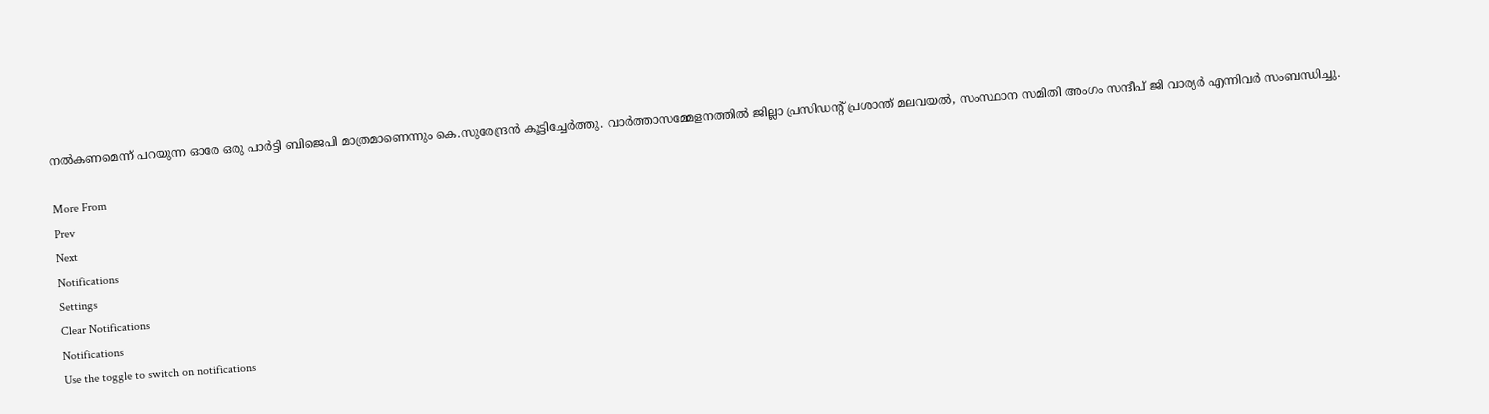നൽകണമെന്ന് പറയുന്ന ഓരേ ഒരു പാർട്ടി ബിജെപി മാത്രമാണെന്നും കെ.സുരേന്ദ്രൻ കൂട്ടിച്ചേർത്തു. വാർത്താസമ്മേളനത്തിൽ ജില്ലാ പ്രസിഡന്റ് പ്രശാന്ത് മലവയൽ, സംസ്ഥാന സമിതി അംഗം സന്ദീപ് ജി വാര്യർ എന്നിവർ സംബന്ധിച്ചു.

More From
Prev
Next
Notifications
Settings
Clear Notifications
Notifications
Use the toggle to switch on notifications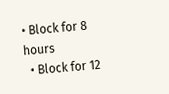• Block for 8 hours
  • Block for 12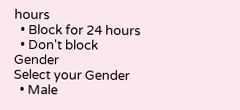hours
  • Block for 24 hours
  • Don't block
Gender
Select your Gender
  • Male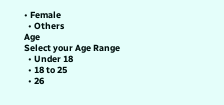• Female
  • Others
Age
Select your Age Range
  • Under 18
  • 18 to 25
  • 26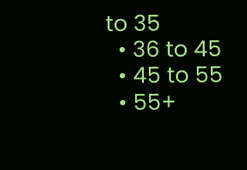to 35
  • 36 to 45
  • 45 to 55
  • 55+